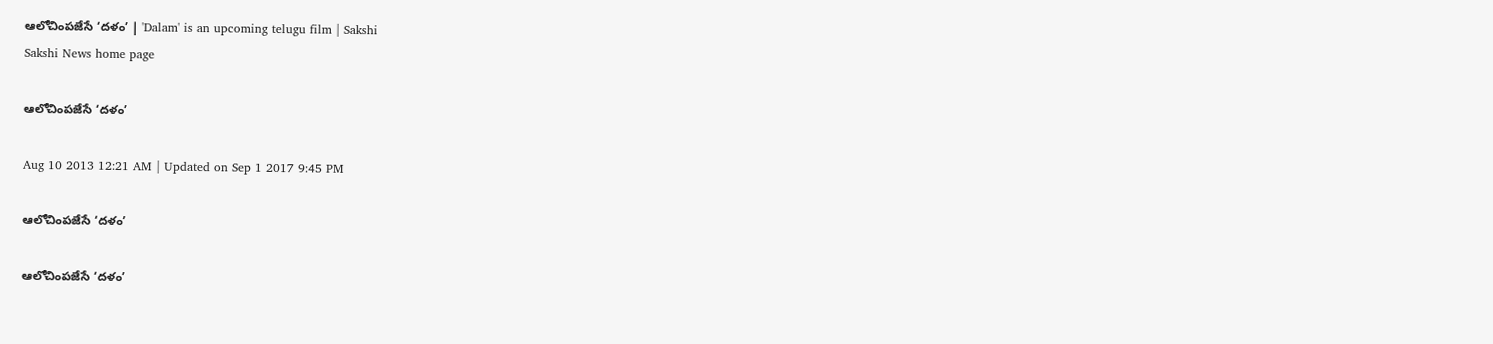ఆలోచింపజేసే ‘దళం’ | 'Dalam' is an upcoming telugu film | Sakshi
Sakshi News home page

ఆలోచింపజేసే ‘దళం’

Aug 10 2013 12:21 AM | Updated on Sep 1 2017 9:45 PM

ఆలోచింపజేసే ‘దళం’

ఆలోచింపజేసే ‘దళం’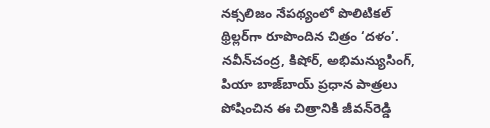నక్సలిజం నేపథ్యంలో పొలిటికల్ థ్రిల్లర్‌గా రూపొందిన చిత్రం ‘దళం’. నవీన్‌చంద్ర, కిషోర్, అభిమన్యుసింగ్, పియా బాజ్‌బాయ్ ప్రధాన పాత్రలు పోషించిన ఈ చిత్రానికి జీవన్‌రెడ్డి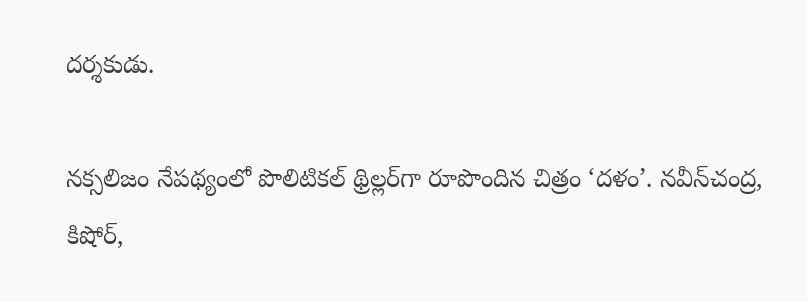దర్శకుడు.

నక్సలిజం నేపథ్యంలో పొలిటికల్ థ్రిల్లర్‌గా రూపొందిన చిత్రం ‘దళం’. నవీన్‌చంద్ర, కిషోర్,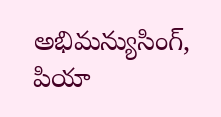అభిమన్యుసింగ్, పియా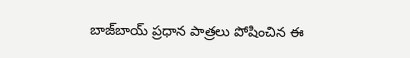బాజ్‌బాయ్ ప్రధాన పాత్రలు పోషించిన ఈ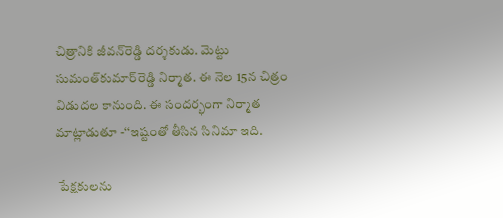చిత్రానికి జీవన్‌రెడ్డి దర్శకుడు. మెట్టు సుమంత్‌కుమార్‌రెడ్డి నిర్మాత. ఈ నెల 15న చిత్రం విడుదల కానుంది. ఈ సందర్భంగా నిర్మాత మాట్లాడుతూ -‘‘ఇష్టంతో తీసిన సినిమా ఇది.

 పేక్షకులను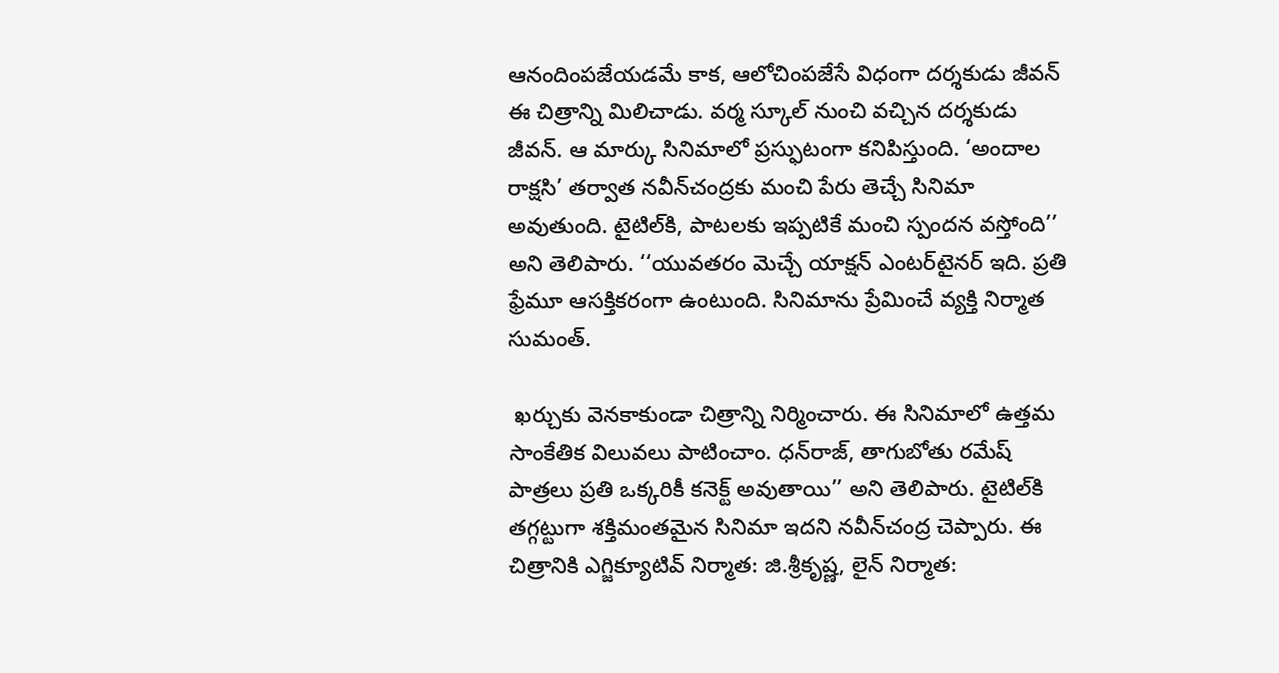ఆనందింపజేయడమే కాక, ఆలోచింపజేసే విధంగా దర్శకుడు జీవన్ ఈ చిత్రాన్ని మిలిచాడు. వర్మ స్కూల్ నుంచి వచ్చిన దర్శకుడు జీవన్. ఆ మార్కు సినిమాలో ప్రస్ఫుటంగా కనిపిస్తుంది. ‘అందాల రాక్షసి’ తర్వాత నవీన్‌చంద్రకు మంచి పేరు తెచ్చే సినిమా అవుతుంది. టైటిల్‌కి, పాటలకు ఇప్పటికే మంచి స్పందన వస్తోంది’’ అని తెలిపారు. ‘‘యువతరం మెచ్చే యాక్షన్ ఎంటర్‌టైనర్ ఇది. ప్రతి ఫ్రేమూ ఆసక్తికరంగా ఉంటుంది. సినిమాను ప్రేమించే వ్యక్తి నిర్మాత సుమంత్.

 ఖర్చుకు వెనకాకుండా చిత్రాన్ని నిర్మించారు. ఈ సినిమాలో ఉత్తమ సాంకేతిక విలువలు పాటించాం. ధన్‌రాజ్, తాగుబోతు రమేష్ పాత్రలు ప్రతి ఒక్కరికీ కనెక్ట్ అవుతాయి’’ అని తెలిపారు. టైటిల్‌కి తగ్గట్టుగా శక్తిమంతమైన సినిమా ఇదని నవీన్‌చంద్ర చెప్పారు. ఈ చిత్రానికి ఎగ్జిక్యూటివ్ నిర్మాత: జి.శ్రీకృష్ణ, లైన్ నిర్మాత: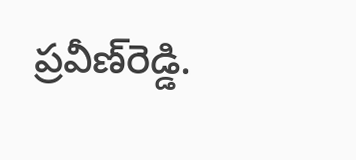ప్రవీణ్‌రెడ్డి.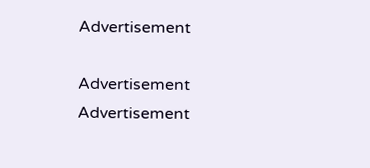Advertisement

Advertisement
Advertisement